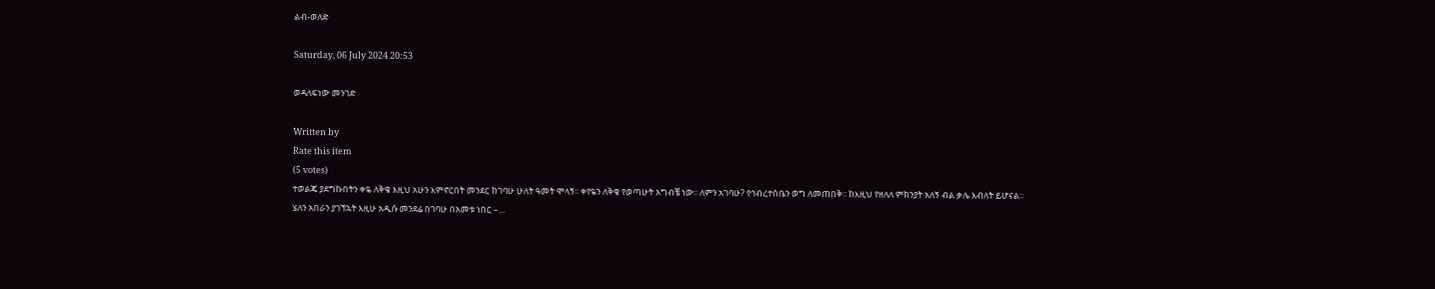ልብ-ወለድ

Saturday, 06 July 2024 20:53

ወዳለፍነው መንገድ

Written by
Rate this item
(5 votes)
ተወልጄ ያደግኩበትን ቀዬ ለቅቄ እዚህ አሁን እምኖርበት መንደር ከገባሁ ሁለት ዓመት ሞላኝ፡፡ ቀየዬን ለቅቄ የወጣሁት አግብቼ ነው፡፡ ለምን አገባሁ? የኅብረተሰቤን ወግ ለመጠበቅ፡፡ ከእዚህ የዘለለ ምክንያት አለኝ ብል ቃሌ እብለት ይሆናል፡፡ ሄለን አበራን ያገኘኋት እዚሁ አዲሱ መንደሬ በገባሁ በአመቱ ነበር –…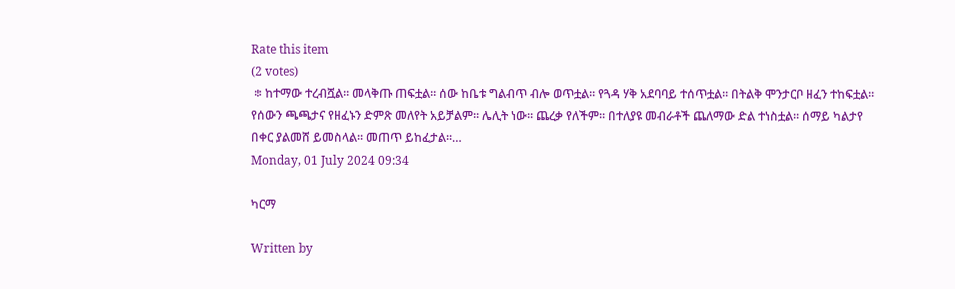Rate this item
(2 votes)
 ፨ ከተማው ተረብሿል። መላቅጡ ጠፍቷል። ሰው ከቤቱ ግልብጥ ብሎ ወጥቷል። የጓዳ ሃቅ አደባባይ ተሰጥቷል። በትልቅ ሞንታርቦ ዘፈን ተከፍቷል። የሰውን ጫጫታና የዘፈኑን ድምጽ መለየት አይቻልም። ሌሊት ነው። ጨረቃ የለችም። በተለያዩ መብራቶች ጨለማው ድል ተነስቷል። ሰማይ ካልታየ በቀር ያልመሸ ይመስላል። መጠጥ ይከፈታል።…
Monday, 01 July 2024 09:34

ካርማ

Written by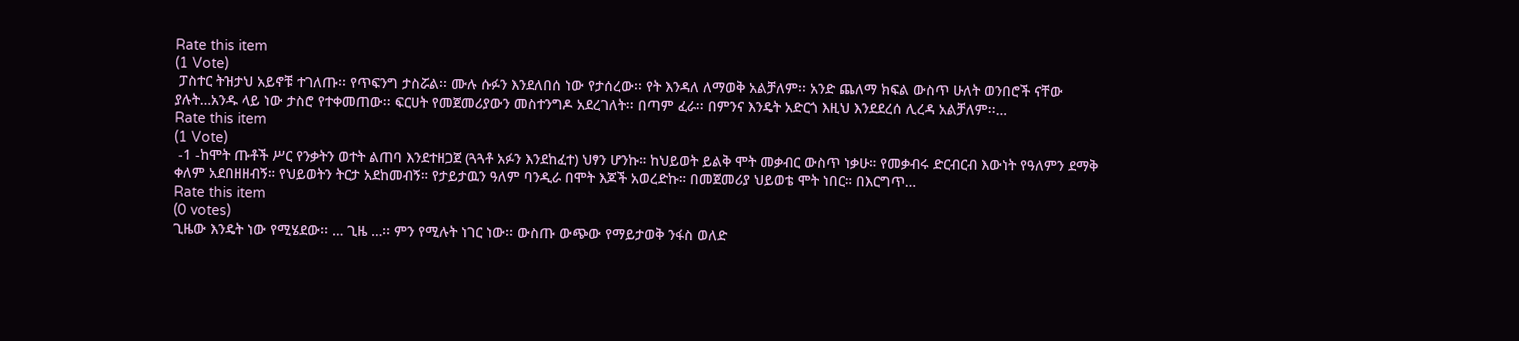Rate this item
(1 Vote)
 ፓስተር ትዝታህ አይኖቹ ተገለጡ፡፡ የጥፍንግ ታስሯል፡፡ ሙሉ ሱፉን እንደለበሰ ነው የታሰረው፡፡ የት እንዳለ ለማወቅ አልቻለም፡፡ አንድ ጨለማ ክፍል ውስጥ ሁለት ወንበሮች ናቸው ያሉት…አንዱ ላይ ነው ታስሮ የተቀመጠው፡፡ ፍርሀት የመጀመሪያውን መስተንግዶ አደረገለት፡፡ በጣም ፈራ፡፡ በምንና እንዴት አድርጎ እዚህ እንደደረሰ ሊረዳ አልቻለም፡፡…
Rate this item
(1 Vote)
 -1 -ከሞት ጡቶች ሥር የንቃትን ወተት ልጠባ እንደተዘጋጀ (ጓጓቶ አፉን እንደከፈተ) ህፃን ሆንኩ። ከህይወት ይልቅ ሞት መቃብር ውስጥ ነቃሁ። የመቃብሩ ድርብርብ እውነት የዓለምን ደማቅ ቀለም አደበዘዘብኝ። የህይወትን ትርታ አደከመብኝ። የታይታዉን ዓለም ባንዲራ በሞት እጆች አወረድኩ። በመጀመሪያ ህይወቴ ሞት ነበር። በእርግጥ…
Rate this item
(0 votes)
ጊዜው እንዴት ነው የሚሄደው፡፡ … ጊዜ …፡፡ ምን የሚሉት ነገር ነው፡፡ ውስጡ ውጭው የማይታወቅ ንፋስ ወለድ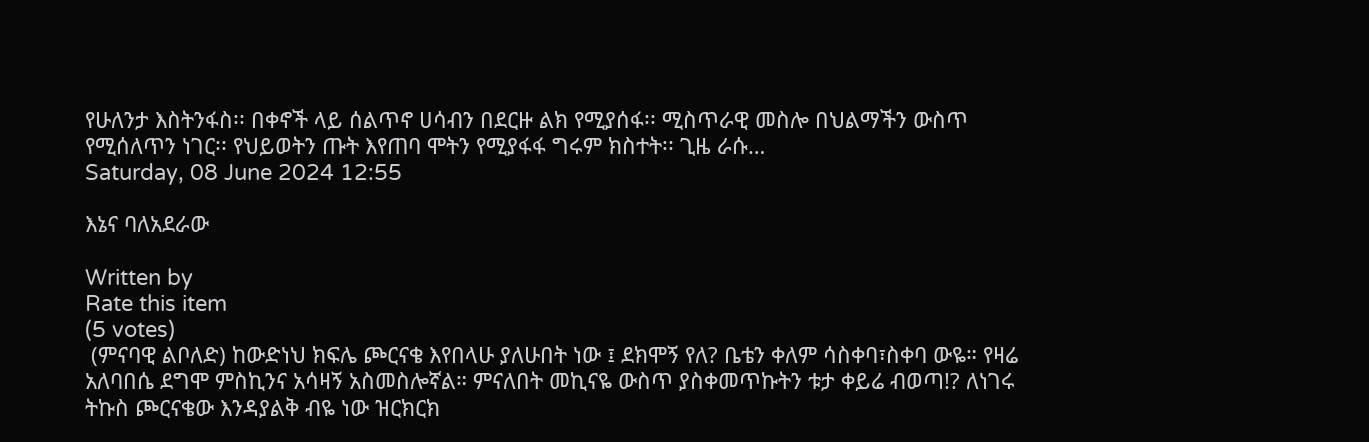የሁለንታ እስትንፋስ፡፡ በቀኖች ላይ ሰልጥኖ ሀሳብን በደርዙ ልክ የሚያሰፋ፡፡ ሚስጥራዊ መስሎ በህልማችን ውስጥ የሚሰለጥን ነገር፡፡ የህይወትን ጡት እየጠባ ሞትን የሚያፋፋ ግሩም ክስተት፡፡ ጊዜ ራሱ…
Saturday, 08 June 2024 12:55

እኔና ባለአደራው

Written by
Rate this item
(5 votes)
 (ምናባዊ ልቦለድ) ከውድነህ ክፍሌ ጮርናቄ እየበላሁ ያለሁበት ነው ፤ ደክሞኝ የለ? ቤቴን ቀለም ሳስቀባ፣ስቀባ ውዬ። የዛሬ አለባበሴ ደግሞ ምስኪንና አሳዛኝ አስመስሎኛል። ምናለበት መኪናዬ ውስጥ ያስቀመጥኩትን ቱታ ቀይሬ ብወጣ!? ለነገሩ ትኩስ ጮርናቄው እንዳያልቅ ብዬ ነው ዝርክርክ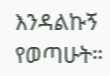እንዳልኩኝ የወጣሁት።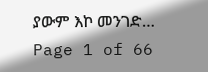ያውም እኮ መንገድ…
Page 1 of 66